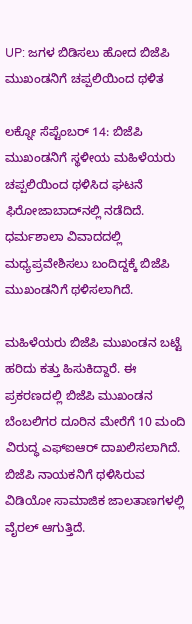UP: ಜಗಳ ಬಿಡಿಸಲು ಹೋದ ಬಿಜೆಪಿ ಮುಖಂಡನಿಗೆ ಚಪ್ಪಲಿಯಿಂದ ಥಳಿತ

ಲಕ್ನೋ ಸೆಪ್ಟೆಂಬರ್ 14: ಬಿಜೆಪಿ ಮುಖಂಡನಿಗೆ ಸ್ಥಳೀಯ ಮಹಿಳೆಯರು ಚಪ್ಪಲಿಯಿಂದ ಥಳಿಸಿದ ಘಟನೆ ಫಿರೋಜಾಬಾದ್‌ನಲ್ಲಿ ನಡೆದಿದೆ. ಧರ್ಮಶಾಲಾ ವಿವಾದದಲ್ಲಿ ಮಧ್ಯಪ್ರವೇಶಿಸಲು ಬಂದಿದ್ದಕ್ಕೆ ಬಿಜೆಪಿ ಮುಖಂಡನಿಗೆ ಥಳಿಸಲಾಗಿದೆ.

ಮಹಿಳೆಯರು ಬಿಜೆಪಿ ಮುಖಂಡನ ಬಟ್ಟೆ ಹರಿದು ಕತ್ತು ಹಿಸುಕಿದ್ದಾರೆ. ಈ ಪ್ರಕರಣದಲ್ಲಿ ಬಿಜೆಪಿ ಮುಖಂಡನ ಬೆಂಬಲಿಗರ ದೂರಿನ ಮೇರೆಗೆ 10 ಮಂದಿ ವಿರುದ್ಧ ಎಫ್‌ಐಆರ್‌ ದಾಖಲಿಸಲಾಗಿದೆ. ಬಿಜೆಪಿ ನಾಯಕನಿಗೆ ಥಳಿಸಿರುವ ವಿಡಿಯೋ ಸಾಮಾಜಿಕ ಜಾಲತಾಣಗಳಲ್ಲಿ ವೈರಲ್ ಆಗುತ್ತಿದೆ.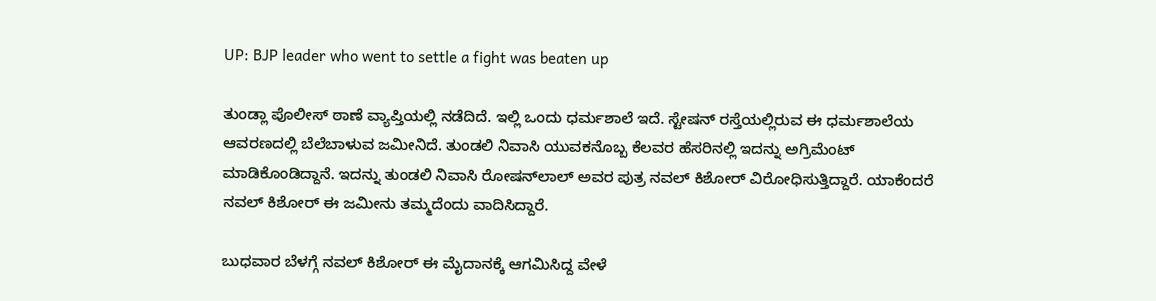UP: BJP leader who went to settle a fight was beaten up

ತುಂಡ್ಲಾ ಪೊಲೀಸ್ ಠಾಣೆ ವ್ಯಾಪ್ತಿಯಲ್ಲಿ ನಡೆದಿದೆ. ಇಲ್ಲಿ ಒಂದು ಧರ್ಮಶಾಲೆ ಇದೆ. ಸ್ಟೇಷನ್ ರಸ್ತೆಯಲ್ಲಿರುವ ಈ ಧರ್ಮಶಾಲೆಯ ಆವರಣದಲ್ಲಿ ಬೆಲೆಬಾಳುವ ಜಮೀನಿದೆ. ತುಂಡಲಿ ನಿವಾಸಿ ಯುವಕನೊಬ್ಬ ಕೆಲವರ ಹೆಸರಿನಲ್ಲಿ ಇದನ್ನು ಅಗ್ರಿಮೆಂಟ್ ಮಾಡಿಕೊಂಡಿದ್ದಾನೆ. ಇದನ್ನು ತುಂಡಲಿ ನಿವಾಸಿ ರೋಷನ್‌ಲಾಲ್‌ ಅವರ ಪುತ್ರ ನವಲ್‌ ಕಿಶೋರ್‌ ವಿರೋಧಿಸುತ್ತಿದ್ದಾರೆ. ಯಾಕೆಂದರೆ ನವಲ್‌ ಕಿಶೋರ್‌ ಈ ಜಮೀನು ತಮ್ಮದೆಂದು ವಾದಿಸಿದ್ದಾರೆ.

ಬುಧವಾರ ಬೆಳಗ್ಗೆ ನವಲ್ ಕಿಶೋರ್ ಈ ಮೈದಾನಕ್ಕೆ ಆಗಮಿಸಿದ್ದ ವೇಳೆ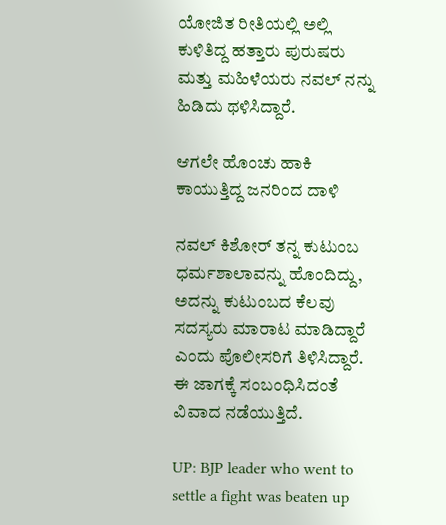ಯೋಜಿತ ರೀತಿಯಲ್ಲಿ ಅಲ್ಲಿ ಕುಳಿತಿದ್ದ ಹತ್ತಾರು ಪುರುಷರು ಮತ್ತು ಮಹಿಳೆಯರು ನವಲ್ ನನ್ನು ಹಿಡಿದು ಥಳಿಸಿದ್ದಾರೆ.

ಆಗಲೇ ಹೊಂಚು ಹಾಕಿ ಕಾಯುತ್ತಿದ್ದ ಜನರಿಂದ ದಾಳಿ

ನವಲ್ ಕಿಶೋರ್ ತನ್ನ ಕುಟುಂಬ ಧರ್ಮಶಾಲಾವನ್ನು ಹೊಂದಿದ್ದು, ಅದನ್ನು ಕುಟುಂಬದ ಕೆಲವು ಸದಸ್ಯರು ಮಾರಾಟ ಮಾಡಿದ್ದಾರೆ ಎಂದು ಪೊಲೀಸರಿಗೆ ತಿಳಿಸಿದ್ದಾರೆ. ಈ ಜಾಗಕ್ಕೆ ಸಂಬಂಧಿಸಿದಂತೆ ವಿವಾದ ನಡೆಯುತ್ತಿದೆ.

UP: BJP leader who went to settle a fight was beaten up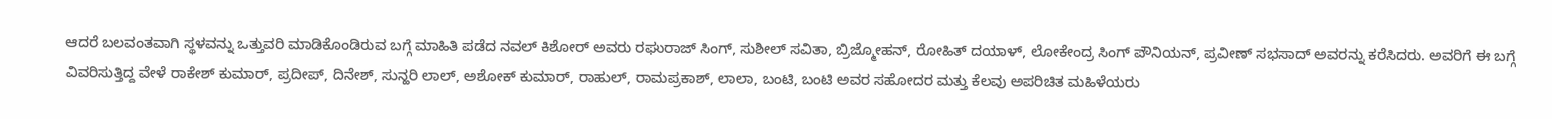ಆದರೆ ಬಲವಂತವಾಗಿ ಸ್ಥಳವನ್ನು ಒತ್ತುವರಿ ಮಾಡಿಕೊಂಡಿರುವ ಬಗ್ಗೆ ಮಾಹಿತಿ ಪಡೆದ ನವಲ್ ಕಿಶೋರ್ ಅವರು ರಘುರಾಜ್ ಸಿಂಗ್, ಸುಶೀಲ್ ಸವಿತಾ, ಬ್ರಿಜ್ಮೋಹನ್, ರೋಹಿತ್ ದಯಾಳ್, ಲೋಕೇಂದ್ರ ಸಿಂಗ್ ಪೌನಿಯನ್, ಪ್ರವೀಣ್ ಸಭಸಾದ್ ಅವರನ್ನು ಕರೆಸಿದರು. ಅವರಿಗೆ ಈ ಬಗ್ಗೆ ವಿವರಿಸುತ್ತಿದ್ದ ವೇಳೆ ರಾಕೇಶ್ ಕುಮಾರ್, ಪ್ರದೀಪ್, ದಿನೇಶ್, ಸುನ್ಹರಿ ಲಾಲ್, ಅಶೋಕ್ ಕುಮಾರ್, ರಾಹುಲ್, ರಾಮಪ್ರಕಾಶ್, ಲಾಲಾ, ಬಂಟಿ, ಬಂಟಿ ಅವರ ಸಹೋದರ ಮತ್ತು ಕೆಲವು ಅಪರಿಚಿತ ಮಹಿಳೆಯರು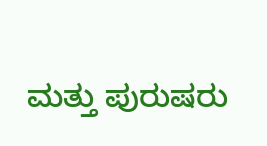ಮತ್ತು ಪುರುಷರು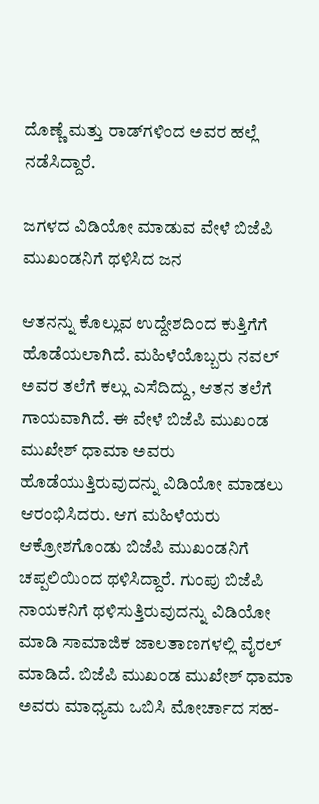ದೊಣ್ಣೆ ಮತ್ತು ರಾಡ್‌ಗಳಿಂದ ಅವರ ಹಲ್ಲೆ ನಡೆಸಿದ್ದಾರೆ.

ಜಗಳದ ವಿಡಿಯೋ ಮಾಡುವ ವೇಳೆ ಬಿಜೆಪಿ ಮುಖಂಡನಿಗೆ ಥಳಿಸಿದ ಜನ

ಆತನನ್ನು ಕೊಲ್ಲುವ ಉದ್ದೇಶದಿಂದ ಕುತ್ತಿಗೆಗೆ ಹೊಡೆಯಲಾಗಿದೆ. ಮಹಿಳೆಯೊಬ್ಬರು ನವಲ್ ಅವರ ತಲೆಗೆ ಕಲ್ಲು ಎಸೆದಿದ್ದು, ಆತನ ತಲೆಗೆ ಗಾಯವಾಗಿದೆ. ಈ ವೇಳೆ ಬಿಜೆಪಿ ಮುಖಂಡ ಮುಖೇಶ್ ಧಾಮಾ ಅವರು ಹೊಡೆಯುತ್ತಿರುವುದನ್ನು ವಿಡಿಯೋ ಮಾಡಲು ಆರಂಭಿಸಿದರು. ಆಗ ಮಹಿಳೆಯರು ಆಕ್ರೋಶಗೊಂಡು ಬಿಜೆಪಿ ಮುಖಂಡನಿಗೆ ಚಪ್ಪಲಿಯಿಂದ ಥಳಿಸಿದ್ದಾರೆ. ಗುಂಪು ಬಿಜೆಪಿ ನಾಯಕನಿಗೆ ಥಳಿಸುತ್ತಿರುವುದನ್ನು ವಿಡಿಯೋ ಮಾಡಿ ಸಾಮಾಜಿಕ ಜಾಲತಾಣಗಳಲ್ಲಿ ವೈರಲ್ ಮಾಡಿದೆ. ಬಿಜೆಪಿ ಮುಖಂಡ ಮುಖೇಶ್ ಧಾಮಾ ಅವರು ಮಾಧ್ಯಮ ಒಬಿಸಿ ಮೋರ್ಚಾದ ಸಹ-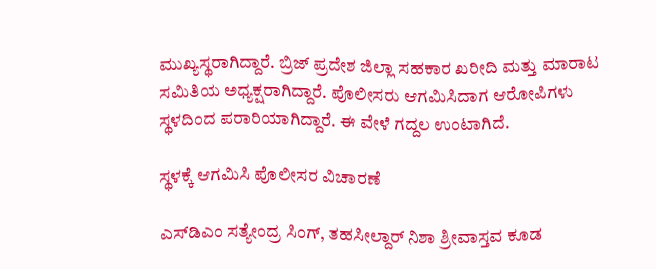ಮುಖ್ಯಸ್ಥರಾಗಿದ್ದಾರೆ. ಬ್ರಿಜ್ ಪ್ರದೇಶ ಜಿಲ್ಲಾ ಸಹಕಾರ ಖರೀದಿ ಮತ್ತು ಮಾರಾಟ ಸಮಿತಿಯ ಅಧ್ಯಕ್ಷರಾಗಿದ್ದಾರೆ. ಪೊಲೀಸರು ಆಗಮಿಸಿದಾಗ ಆರೋಪಿಗಳು ಸ್ಥಳದಿಂದ ಪರಾರಿಯಾಗಿದ್ದಾರೆ. ಈ ವೇಳೆ ಗದ್ದಲ ಉಂಟಾಗಿದೆ.

ಸ್ಥಳಕ್ಕೆ ಆಗಮಿಸಿ ಪೊಲೀಸರ ವಿಚಾರಣೆ

ಎಸ್‌ಡಿಎಂ ಸತ್ಯೇಂದ್ರ ಸಿಂಗ್, ತಹಸೀಲ್ದಾರ್ ನಿಶಾ ಶ್ರೀವಾಸ್ತವ ಕೂಡ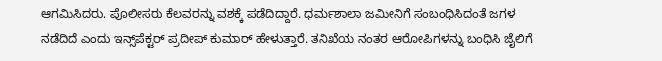ಆಗಮಿಸಿದರು. ಪೊಲೀಸರು ಕೆಲವರನ್ನು ವಶಕ್ಕೆ ಪಡೆದಿದ್ದಾರೆ. ಧರ್ಮಶಾಲಾ ಜಮೀನಿಗೆ ಸಂಬಂಧಿಸಿದಂತೆ ಜಗಳ ನಡೆದಿದೆ ಎಂದು ಇನ್ಸ್‌ಪೆಕ್ಟರ್ ಪ್ರದೀಪ್ ಕುಮಾರ್ ಹೇಳುತ್ತಾರೆ. ತನಿಖೆಯ ನಂತರ ಆರೋಪಿಗಳನ್ನು ಬಂಧಿಸಿ ಜೈಲಿಗೆ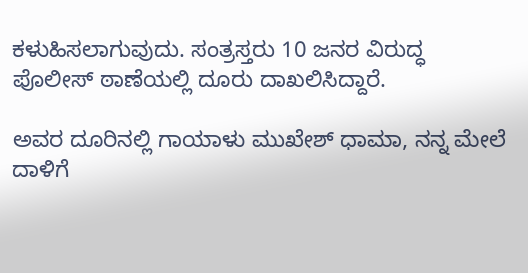ಕಳುಹಿಸಲಾಗುವುದು. ಸಂತ್ರಸ್ತರು 10 ಜನರ ವಿರುದ್ಧ ಪೊಲೀಸ್ ಠಾಣೆಯಲ್ಲಿ ದೂರು ದಾಖಲಿಸಿದ್ದಾರೆ.

ಅವರ ದೂರಿನಲ್ಲಿ ಗಾಯಾಳು ಮುಖೇಶ್ ಧಾಮಾ, ನನ್ನ ಮೇಲೆ ದಾಳಿಗೆ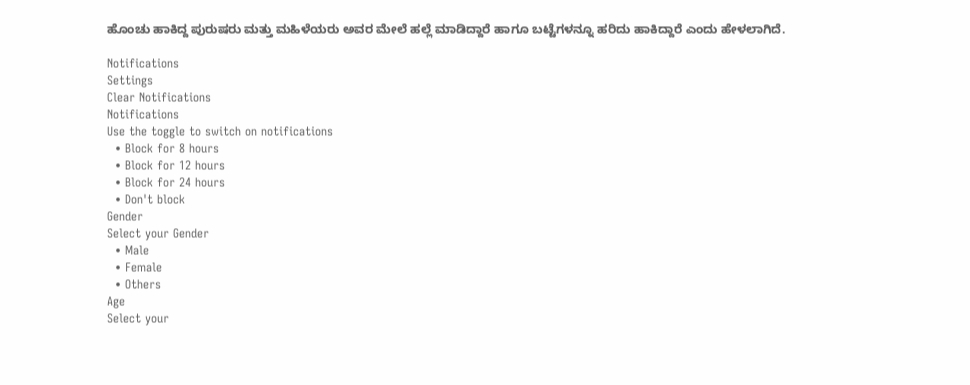ಹೊಂಚು ಹಾಕಿದ್ದ ಪುರುಷರು ಮತ್ತು ಮಹಿಳೆಯರು ಅವರ ಮೇಲೆ ಹಲ್ಲೆ ಮಾಡಿದ್ದಾರೆ ಹಾಗೂ ಬಟ್ಟೆಗಳನ್ನೂ ಹರಿದು ಹಾಕಿದ್ದಾರೆ ಎಂದು ಹೇಳಲಾಗಿದೆ.

Notifications
Settings
Clear Notifications
Notifications
Use the toggle to switch on notifications
  • Block for 8 hours
  • Block for 12 hours
  • Block for 24 hours
  • Don't block
Gender
Select your Gender
  • Male
  • Female
  • Others
Age
Select your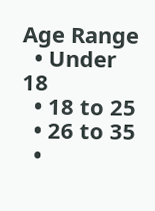Age Range
  • Under 18
  • 18 to 25
  • 26 to 35
  •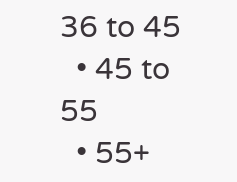36 to 45
  • 45 to 55
  • 55+